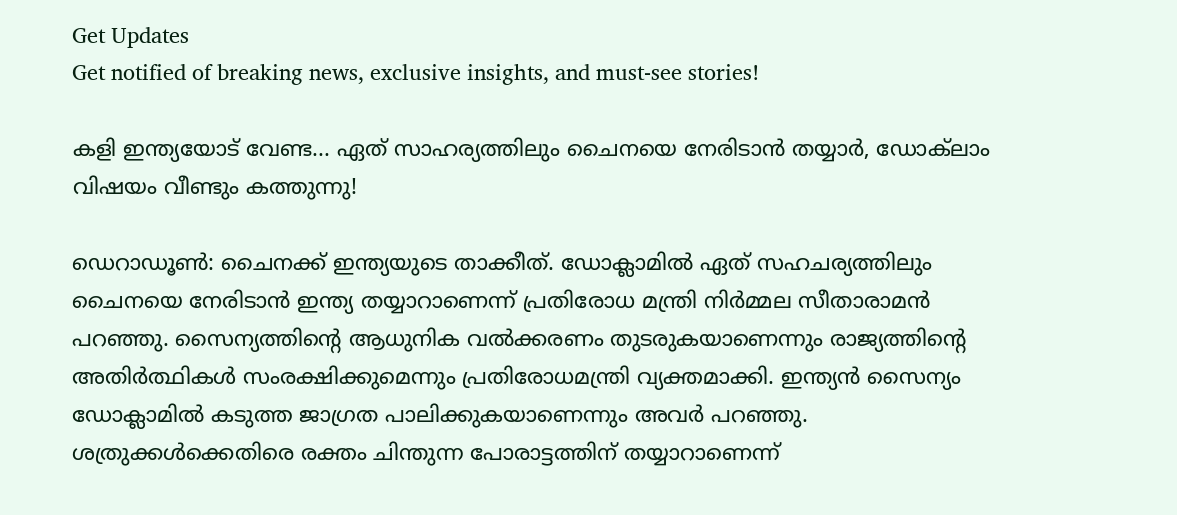Get Updates
Get notified of breaking news, exclusive insights, and must-see stories!

കളി ഇന്ത്യയോട് വേണ്ട... ഏത് സാഹര്യത്തിലും ചൈനയെ നേരിടാൻ തയ്യാർ, ഡോക്‌ലാം വിഷയം വീണ്ടും കത്തുന്നു!

ഡെറാഡൂൺ: ചൈനക്ക് ഇന്ത്യയുടെ താക്കീത്. ഡോക്ലാമിൽ ഏത് സഹചര്യത്തിലും ചൈനയെ നേരിടാൻ ഇന്ത്യ തയ്യാറാണെന്ന് പ്രതിരോധ മന്ത്രി നിർമ്മല സീതാരാമൻ പറഞ്ഞു. സൈന്യത്തിന്റെ ആധുനിക വൽക്കരണം തുടരുകയാണെന്നും രാജ്യത്തിന്റെ അതിർത്ഥികൾ സംരക്ഷിക്കുമെന്നും പ്രതിരോധമന്ത്രി വ്യക്തമാക്കി. ഇന്ത്യൻ സൈന്യം ഡോക്ലാമിൽ കടുത്ത ജാഗ്രത പാലിക്കുകയാണെന്നും അവർ പറഞ്ഞു. ശത്രുക്കള്‍ക്കെതിരെ രക്തം ചിന്തുന്ന പോരാട്ടത്തിന് തയ്യാറാണെന്ന്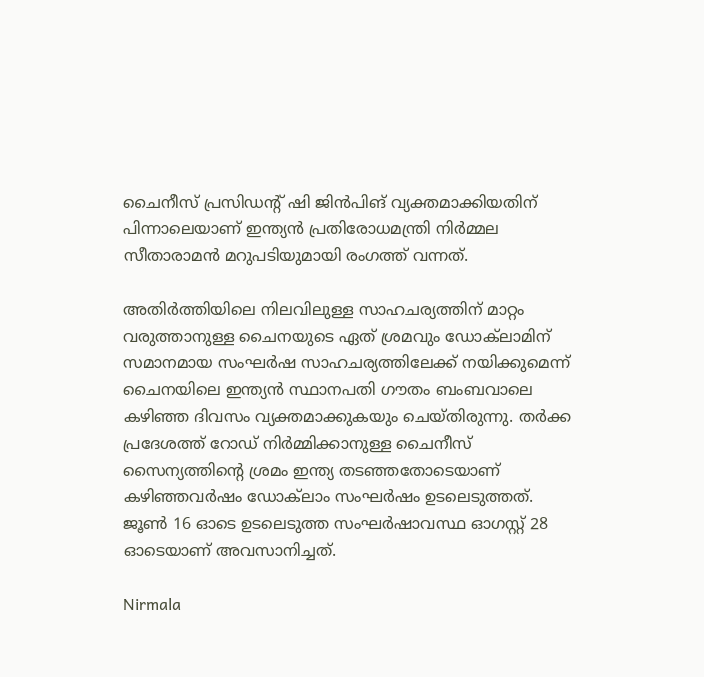ചൈനീസ് പ്രസിഡന്റ് ഷി ജിന്‍പിങ് വ്യക്തമാക്കിയതിന് പിന്നാലെയാണ് ഇന്ത്യൻ പ്രതിരോധമന്ത്രി നിർമ്മല സീതാരാമൻ മറുപടിയുമായി രംഗത്ത് വന്നത്.

അതിര്‍ത്തിയിലെ നിലവിലുള്ള സാഹചര്യത്തിന് മാറ്റം വരുത്താനുള്ള ചൈനയുടെ ഏത് ശ്രമവും ഡോക്‌ലാമിന് സമാനമായ സംഘര്‍ഷ സാഹചര്യത്തിലേക്ക് നയിക്കുമെന്ന് ചൈനയിലെ ഇന്ത്യൻ സ്ഥാനപതി ഗൗതം ബംബവാലെ കഴിഞ്ഞ ദിവസം വ്യക്തമാക്കുകയും ചെയ്തിരുന്നു. തര്‍ക്ക പ്രദേശത്ത് റോഡ് നിര്‍മ്മിക്കാനുള്ള ചൈനീസ് സൈന്യത്തിന്റെ ശ്രമം ഇന്ത്യ തടഞ്ഞതോടെയാണ് കഴിഞ്ഞവര്‍ഷം ഡോക്‌ലാം സംഘര്‍ഷം ഉടലെടുത്തത്. ജൂണ്‍ 16 ഓടെ ഉടലെടുത്ത സംഘര്‍ഷാവസ്ഥ ഓഗസ്റ്റ് 28 ഓടെയാണ് അവസാനിച്ചത്.

Nirmala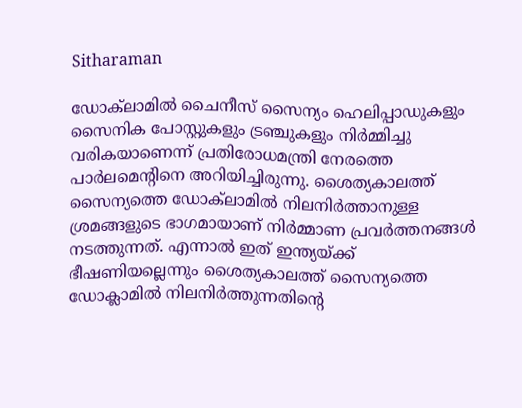Sitharaman

ഡോക്‌ലാമില്‍ ചൈനീസ് സൈന്യം ഹെലിപ്പാഡുകളും സൈനിക പോസ്റ്റുകളും ട്രഞ്ചുകളും നിര്‍മ്മിച്ചു വരികയാണെന്ന് പ്രതിരോധമന്ത്രി നേരത്തെ പാര്‍ലമെന്റിനെ അറിയിച്ചിരുന്നു. ശൈത്യകാലത്ത് സൈന്യത്തെ ഡോക്‌ലാമില്‍ നിലനിര്‍ത്താനുള്ള ശ്രമങ്ങളുടെ ഭാഗമായാണ് നിര്‍മ്മാണ പ്രവര്‍ത്തനങ്ങള്‍ നടത്തുന്നത്. എന്നാല്‍ ഇത് ഇന്ത്യയ്ക്ക് ഭീഷണിയല്ലെന്നും ശൈത്യകാലത്ത് സൈന്യത്തെ ഡോക്ലാമില്‍ നിലനിര്‍ത്തുന്നതിന്റെ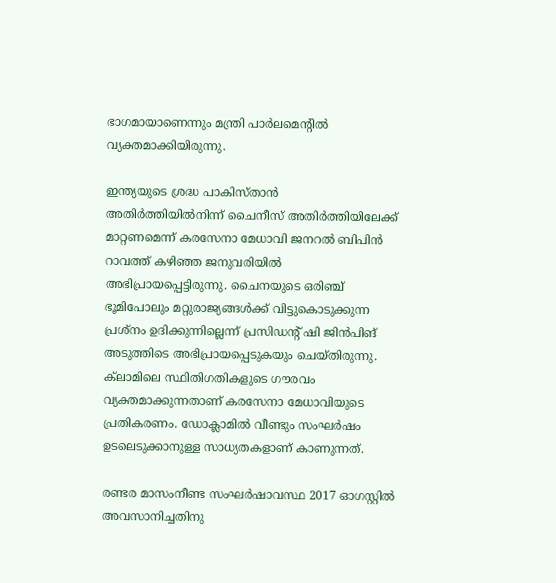ഭാഗമായാണെന്നും മന്ത്രി പാര്‍ലമെന്റില്‍ വ്യക്തമാക്കിയിരുന്നു.

ഇന്ത്യയുടെ ശ്രദ്ധ പാകിസ്താന്‍ അതിര്‍ത്തിയില്‍നിന്ന് ചൈനീസ് അതിര്‍ത്തിയിലേക്ക് മാറ്റണമെന്ന് കരസേനാ മേധാവി ജനറല്‍ ബിപിന്‍ റാവത്ത് കഴിഞ്ഞ ജനുവരിയില്‍ അഭിപ്രായപ്പെട്ടിരുന്നു. ചൈനയുടെ ഒരിഞ്ച് ഭൂമിപോലും മറ്റുരാജ്യങ്ങള്‍ക്ക് വിട്ടുകൊടുക്കുന്ന പ്രശ്‌നം ഉദിക്കുന്നില്ലെന്ന് പ്രസിഡന്റ് ഷി ജിന്‍പിങ് അടുത്തിടെ അഭിപ്രായപ്പെടുകയും ചെയ്തിരുന്നു. ക്‌ലാമിലെ സ്ഥിതിഗതികളുടെ ഗൗരവം വ്യക്തമാക്കുന്നതാണ് കരസേനാ മേധാവിയുടെ പ്രതികരണം. ഡോക്ലാമിൽ വീണ്ടും സംഘർഷം ഉടലെടുക്കാനുള്ള സാധ്യതകളാണ് കാണുന്നത്.

രണ്ടര മാസംനീണ്ട സംഘര്‍ഷാവസ്ഥ 2017 ഓഗസ്റ്റില്‍ അവസാനിച്ചതിനു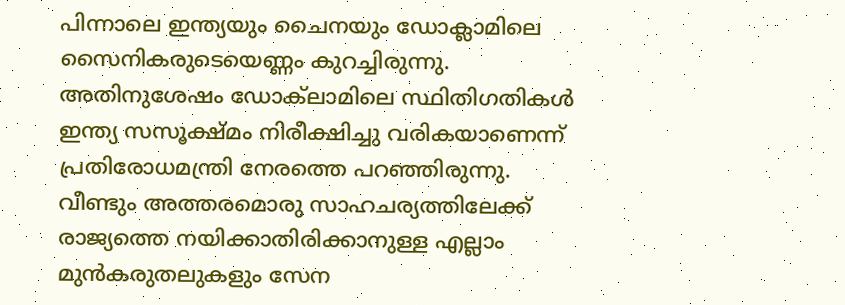പിന്നാലെ ഇന്ത്യയും ചൈനയും ഡോക്ലാമിലെ സൈനികരുടെയെണ്ണം കുറച്ചിരുന്നു. അതിനുശേഷം ഡോക്‌ലാമിലെ സ്ഥിതിഗതികള്‍ ഇന്ത്യ സസൂക്ഷ്മം നിരീക്ഷിച്ചു വരികയാണെന്ന് പ്രതിരോധമന്ത്രി നേരത്തെ പറഞ്ഞിരുന്നു. വീണ്ടും അത്തരമൊരു സാഹചര്യത്തിലേക്ക് രാജ്യത്തെ നയിക്കാതിരിക്കാനുള്ള എല്ലാം മുന്‍കരുതലുകളും സേന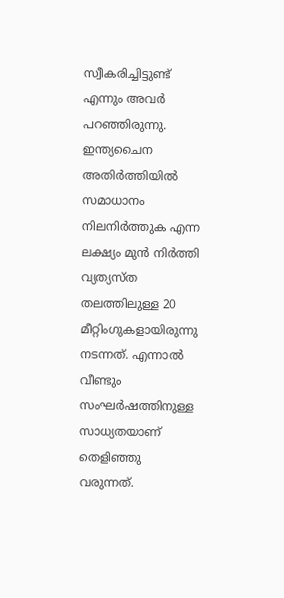സ്വീകരിച്ചിട്ടുണ്ട് എന്നും അവര്‍ പറഞ്ഞിരുന്നു. ഇന്ത്യചൈന അതിര്‍ത്തിയില്‍ സമാധാനം നിലനിര്‍ത്തുക എന്ന ലക്ഷ്യം മുന്‍ നിര്‍ത്തി വ്യത്യസ്ത തലത്തിലുള്ള 20 മീറ്റിംഗുകളായിരുന്നു നടന്നത്. എന്നാൽ വീണ്ടും സംഘർഷത്തിനുള്ള സാധ്യതയാണ് തെളിഞ്ഞു വരുന്നത്.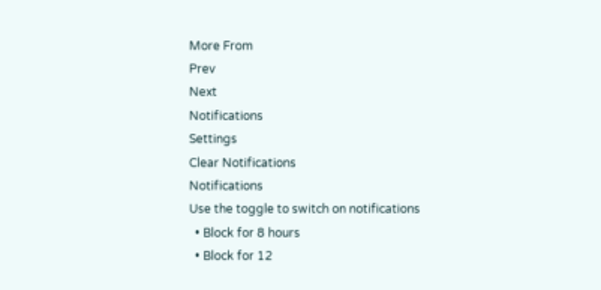More From
Prev
Next
Notifications
Settings
Clear Notifications
Notifications
Use the toggle to switch on notifications
  • Block for 8 hours
  • Block for 12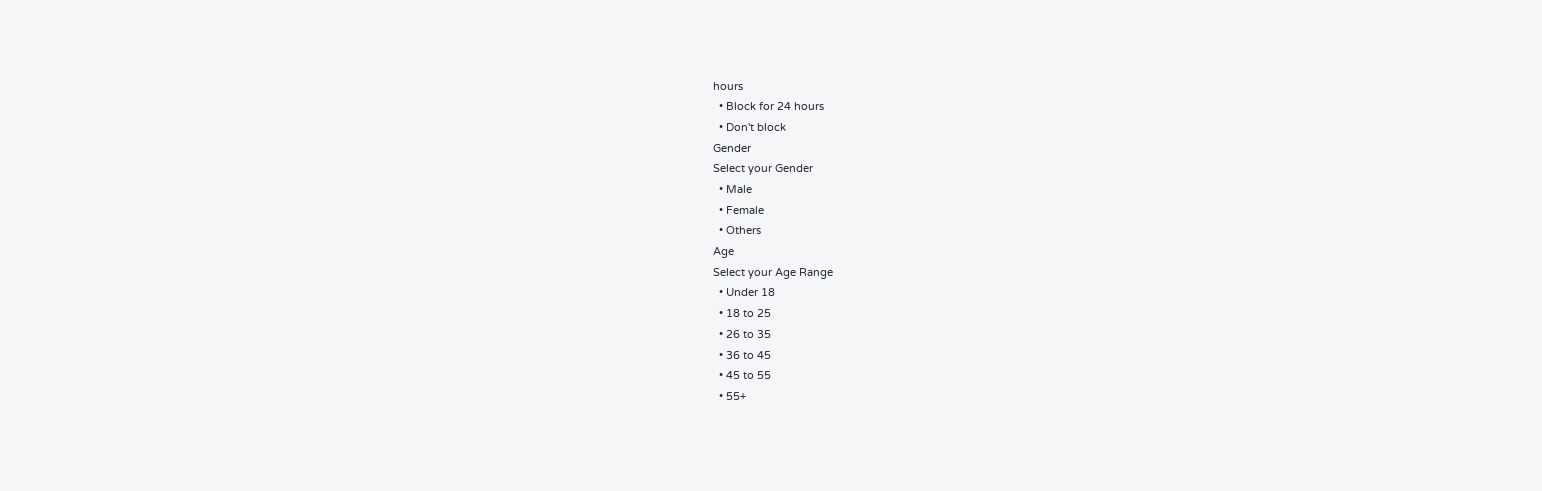hours
  • Block for 24 hours
  • Don't block
Gender
Select your Gender
  • Male
  • Female
  • Others
Age
Select your Age Range
  • Under 18
  • 18 to 25
  • 26 to 35
  • 36 to 45
  • 45 to 55
  • 55+